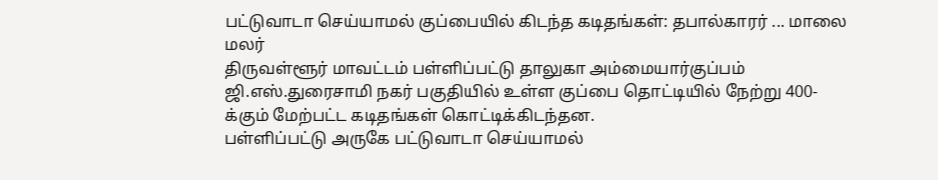பட்டுவாடா செய்யாமல் குப்பையில் கிடந்த கடிதங்கள்: தபால்காரர் ... மாலை மலர்
திருவள்ளூர் மாவட்டம் பள்ளிப்பட்டு தாலுகா அம்மையார்குப்பம் ஜி.எஸ்.துரைசாமி நகர் பகுதியில் உள்ள குப்பை தொட்டியில் நேற்று 400-க்கும் மேற்பட்ட கடிதங்கள் கொட்டிக்கிடந்தன.
பள்ளிப்பட்டு அருகே பட்டுவாடா செய்யாமல்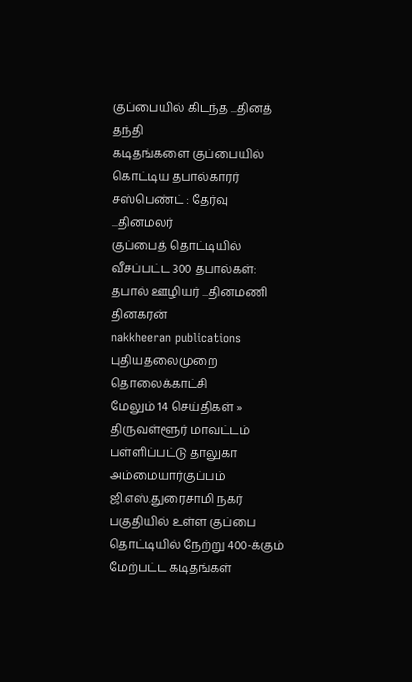குப்பையில் கிடந்த ...தினத் தந்தி
கடிதங்களை குப்பையில் கொட்டிய தபால்காரர் சஸ்பெண்ட் : தேர்வு ...தினமலர்
குப்பைத் தொட்டியில் வீசப்பட்ட 300 தபால்கள்: தபால் ஊழியர் ...தினமணி
தினகரன்
nakkheeran publications
புதியதலைமுறை தொலைக்காட்சி
மேலும் 14 செய்திகள் »
திருவள்ளூர் மாவட்டம் பள்ளிப்பட்டு தாலுகா அம்மையார்குப்பம் ஜி.எஸ்.துரைசாமி நகர் பகுதியில் உள்ள குப்பை தொட்டியில் நேற்று 400-க்கும் மேற்பட்ட கடிதங்கள்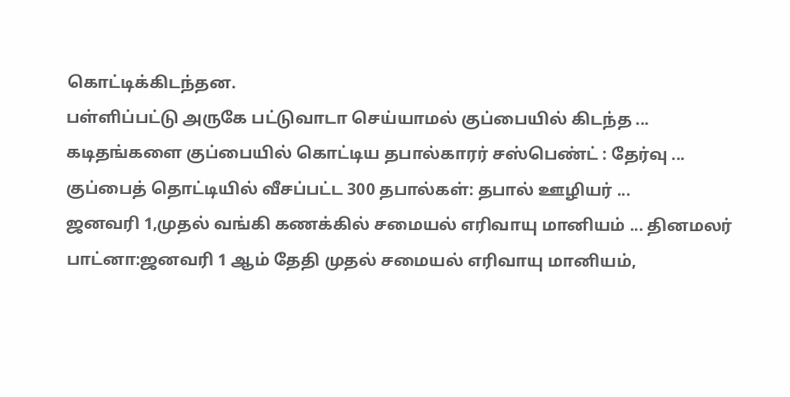கொட்டிக்கிடந்தன.
பள்ளிப்பட்டு அருகே பட்டுவாடா செய்யாமல் குப்பையில் கிடந்த ...
கடிதங்களை குப்பையில் கொட்டிய தபால்காரர் சஸ்பெண்ட் : தேர்வு ...
குப்பைத் தொட்டியில் வீசப்பட்ட 300 தபால்கள்: தபால் ஊழியர் ...
ஜனவரி 1,முதல் வங்கி கணக்கில் சமையல் எரிவாயு மானியம் ... தினமலர்
பாட்னா:ஜனவரி 1 ஆம் தேதி முதல் சமையல் எரிவாயு மானியம்,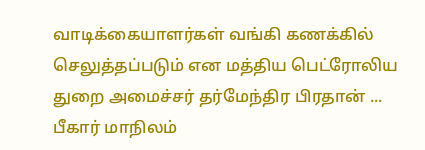வாடிக்கையாளர்கள் வங்கி கணக்கில் செலுத்தப்படும் என மத்திய பெட்ரோலிய துறை அமைச்சர் தர்மேந்திர பிரதான் ...
பீகார் மாநிலம்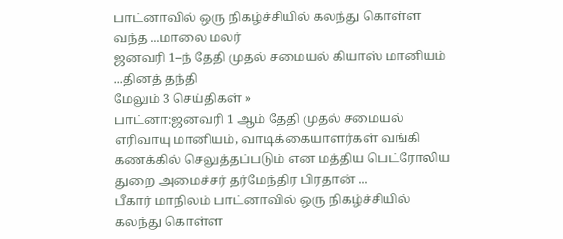பாட்னாவில் ஒரு நிகழ்ச்சியில் கலந்து கொள்ள வந்த ...மாலை மலர்
ஜனவரி 1–ந் தேதி முதல் சமையல் கியாஸ் மானியம் ...தினத் தந்தி
மேலும் 3 செய்திகள் »
பாட்னா:ஜனவரி 1 ஆம் தேதி முதல் சமையல் எரிவாயு மானியம், வாடிக்கையாளர்கள் வங்கி கணக்கில் செலுத்தப்படும் என மத்திய பெட்ரோலிய துறை அமைச்சர் தர்மேந்திர பிரதான் ...
பீகார் மாநிலம் பாட்னாவில் ஒரு நிகழ்ச்சியில் கலந்து கொள்ள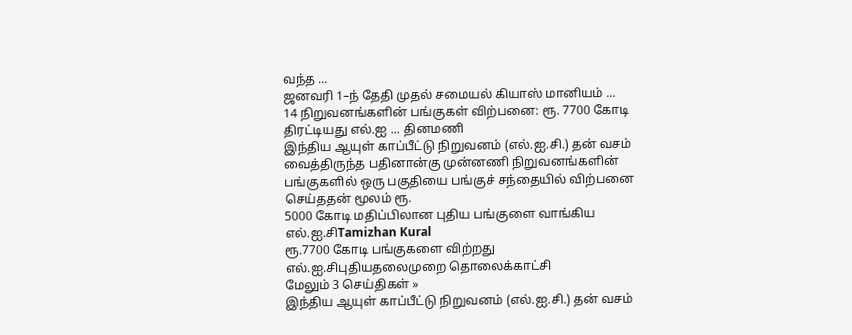வந்த ...
ஜனவரி 1–ந் தேதி முதல் சமையல் கியாஸ் மானியம் ...
14 நிறுவனங்களின் பங்குகள் விற்பனை: ரூ. 7700 கோடி திரட்டியது எல்.ஐ ... தினமணி
இந்திய ஆயுள் காப்பீட்டு நிறுவனம் (எல்.ஐ.சி.) தன் வசம் வைத்திருந்த பதினான்கு முன்னணி நிறுவனங்களின் பங்குகளில் ஒரு பகுதியை பங்குச் சந்தையில் விற்பனை செய்ததன் மூலம் ரூ.
5000 கோடி மதிப்பிலான புதிய பங்குளை வாங்கிய எல்.ஐ.சிTamizhan Kural
ரூ.7700 கோடி பங்குகளை விற்றது எல்.ஐ.சிபுதியதலைமுறை தொலைக்காட்சி
மேலும் 3 செய்திகள் »
இந்திய ஆயுள் காப்பீட்டு நிறுவனம் (எல்.ஐ.சி.) தன் வசம்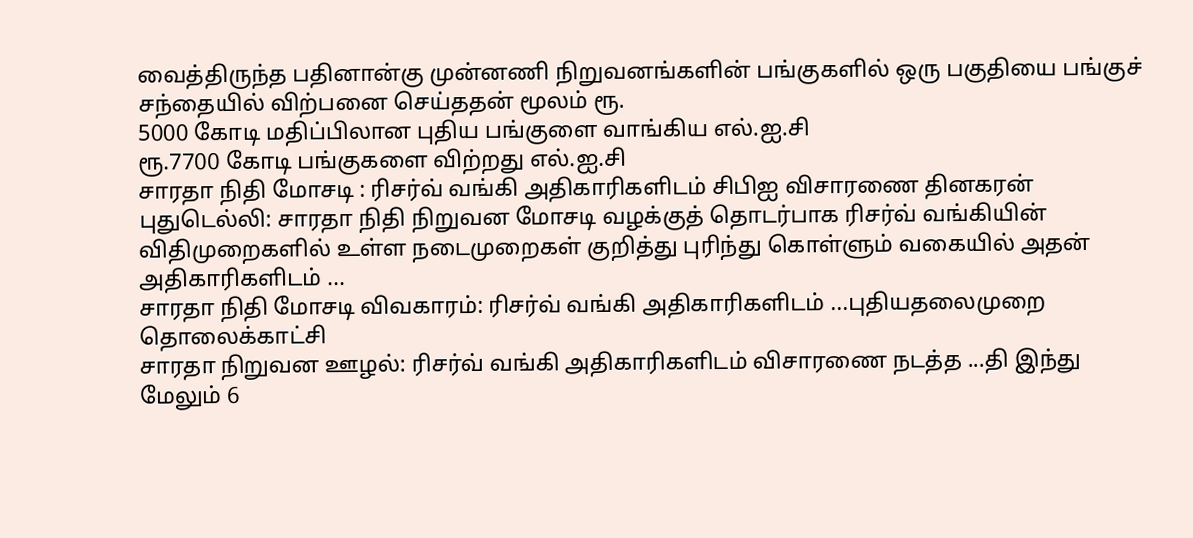வைத்திருந்த பதினான்கு முன்னணி நிறுவனங்களின் பங்குகளில் ஒரு பகுதியை பங்குச் சந்தையில் விற்பனை செய்ததன் மூலம் ரூ.
5000 கோடி மதிப்பிலான புதிய பங்குளை வாங்கிய எல்.ஐ.சி
ரூ.7700 கோடி பங்குகளை விற்றது எல்.ஐ.சி
சாரதா நிதி மோசடி : ரிசர்வ் வங்கி அதிகாரிகளிடம் சிபிஐ விசாரணை தினகரன்
புதுடெல்லி: சாரதா நிதி நிறுவன மோசடி வழக்குத் தொடர்பாக ரிசர்வ் வங்கியின் விதிமுறைகளில் உள்ள நடைமுறைகள் குறித்து புரிந்து கொள்ளும் வகையில் அதன் அதிகாரிகளிடம் ...
சாரதா நிதி மோசடி விவகாரம்: ரிசர்வ் வங்கி அதிகாரிகளிடம் ...புதியதலைமுறை தொலைக்காட்சி
சாரதா நிறுவன ஊழல்: ரிசர்வ் வங்கி அதிகாரிகளிடம் விசாரணை நடத்த ...தி இந்து
மேலும் 6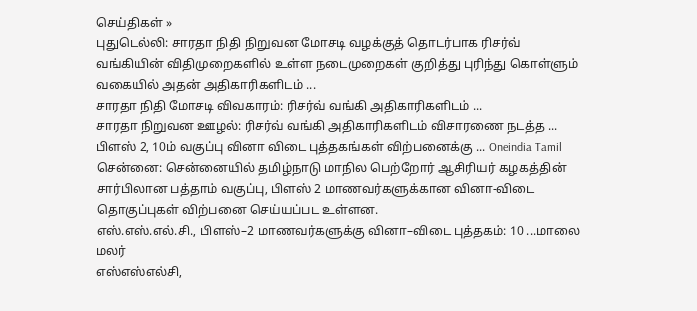செய்திகள் »
புதுடெல்லி: சாரதா நிதி நிறுவன மோசடி வழக்குத் தொடர்பாக ரிசர்வ் வங்கியின் விதிமுறைகளில் உள்ள நடைமுறைகள் குறித்து புரிந்து கொள்ளும் வகையில் அதன் அதிகாரிகளிடம் ...
சாரதா நிதி மோசடி விவகாரம்: ரிசர்வ் வங்கி அதிகாரிகளிடம் ...
சாரதா நிறுவன ஊழல்: ரிசர்வ் வங்கி அதிகாரிகளிடம் விசாரணை நடத்த ...
பிளஸ் 2, 10ம் வகுப்பு வினா விடை புத்தகங்கள் விற்பனைக்கு ... Oneindia Tamil
சென்னை: சென்னையில் தமிழ்நாடு மாநில பெற்றோர் ஆசிரியர் கழகத்தின் சார்பிலான பத்தாம் வகுப்பு, பிளஸ் 2 மாணவர்களுக்கான வினா-விடை தொகுப்புகள் விற்பனை செய்யப்பட உள்ளன.
எஸ்.எஸ்.எல்.சி., பிளஸ்–2 மாணவர்களுக்கு வினா–விடை புத்தகம்: 10 ...மாலை மலர்
எஸ்எஸ்எல்சி,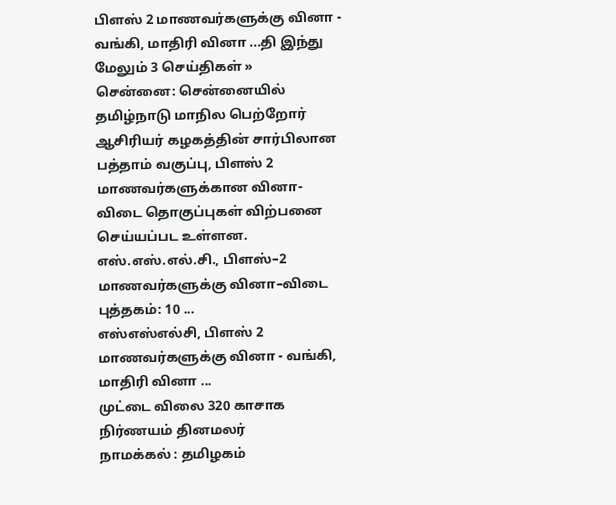பிளஸ் 2 மாணவர்களுக்கு வினா - வங்கி, மாதிரி வினா ...தி இந்து
மேலும் 3 செய்திகள் »
சென்னை: சென்னையில் தமிழ்நாடு மாநில பெற்றோர் ஆசிரியர் கழகத்தின் சார்பிலான பத்தாம் வகுப்பு, பிளஸ் 2 மாணவர்களுக்கான வினா-விடை தொகுப்புகள் விற்பனை செய்யப்பட உள்ளன.
எஸ்.எஸ்.எல்.சி., பிளஸ்–2 மாணவர்களுக்கு வினா–விடை புத்தகம்: 10 ...
எஸ்எஸ்எல்சி, பிளஸ் 2 மாணவர்களுக்கு வினா - வங்கி, மாதிரி வினா ...
முட்டை விலை 320 காசாக நிர்ணயம் தினமலர்
நாமக்கல் : தமிழகம்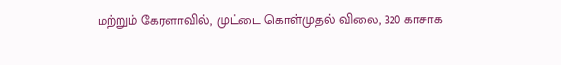மற்றும் கேரளாவில், முட்டை கொள்முதல் விலை, 320 காசாக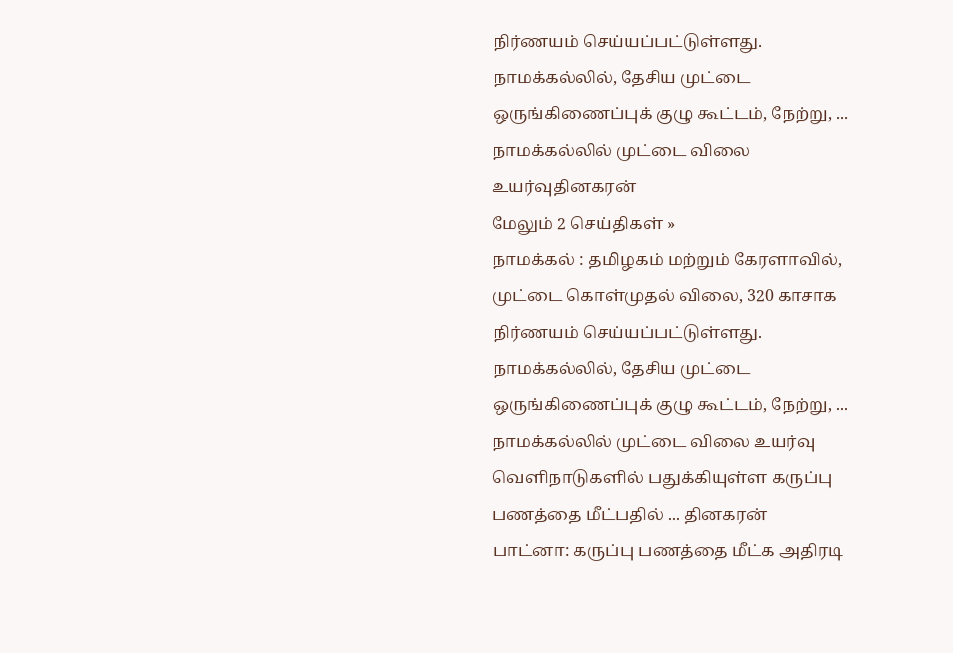நிர்ணயம் செய்யப்பட்டுள்ளது. நாமக்கல்லில், தேசிய முட்டை ஒருங்கிணைப்புக் குழு கூட்டம், நேற்று, ...
நாமக்கல்லில் முட்டை விலை உயர்வுதினகரன்
மேலும் 2 செய்திகள் »
நாமக்கல் : தமிழகம் மற்றும் கேரளாவில், முட்டை கொள்முதல் விலை, 320 காசாக நிர்ணயம் செய்யப்பட்டுள்ளது. நாமக்கல்லில், தேசிய முட்டை ஒருங்கிணைப்புக் குழு கூட்டம், நேற்று, ...
நாமக்கல்லில் முட்டை விலை உயர்வு
வெளிநாடுகளில் பதுக்கியுள்ள கருப்பு பணத்தை மீட்பதில் ... தினகரன்
பாட்னா: கருப்பு பணத்தை மீட்க அதிரடி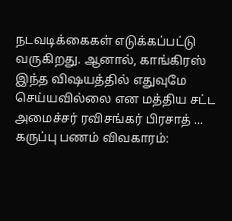நடவடிக்கைகள் எடுக்கப்பட்டு வருகிறது. ஆனால், காங்கிரஸ் இந்த விஷயத்தில் எதுவுமே செய்யவில்லை என மத்திய சட்ட அமைச்சர் ரவிசங்கர் பிரசாத் ...
கருப்பு பணம் விவகாரம்: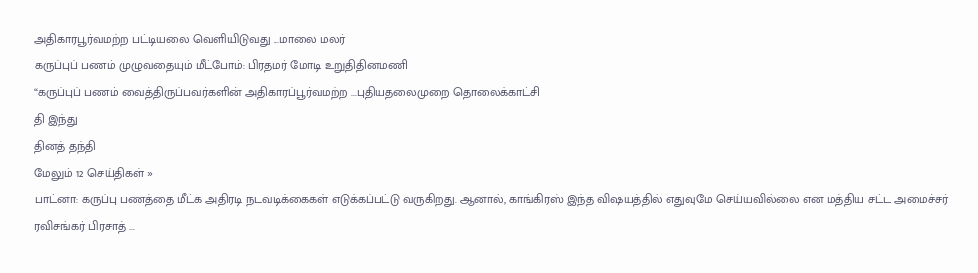அதிகாரபூர்வமற்ற பட்டியலை வெளியிடுவது ...மாலை மலர்
கருப்புப் பணம் முழுவதையும் மீட்போம்: பிரதமர் மோடி உறுதிதினமணி
“கருப்புப் பணம் வைத்திருப்பவர்களின் அதிகாரப்பூர்வமற்ற ...புதியதலைமுறை தொலைக்காட்சி
தி இந்து
தினத் தந்தி
மேலும் 12 செய்திகள் »
பாட்னா: கருப்பு பணத்தை மீட்க அதிரடி நடவடிக்கைகள் எடுக்கப்பட்டு வருகிறது. ஆனால், காங்கிரஸ் இந்த விஷயத்தில் எதுவுமே செய்யவில்லை என மத்திய சட்ட அமைச்சர் ரவிசங்கர் பிரசாத் ...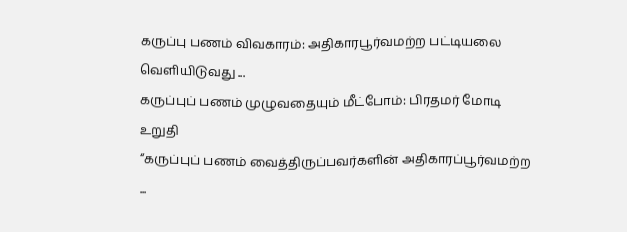கருப்பு பணம் விவகாரம்: அதிகாரபூர்வமற்ற பட்டியலை வெளியிடுவது ...
கருப்புப் பணம் முழுவதையும் மீட்போம்: பிரதமர் மோடி உறுதி
“கருப்புப் பணம் வைத்திருப்பவர்களின் அதிகாரப்பூர்வமற்ற ...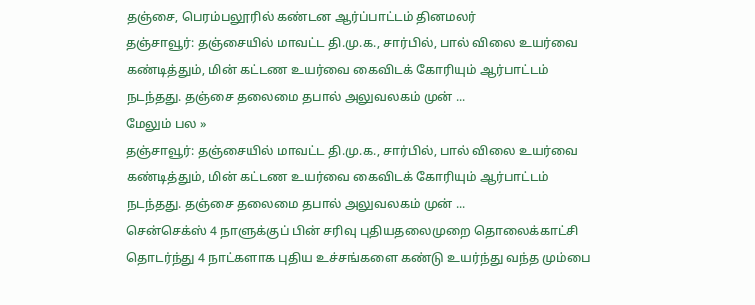தஞ்சை, பெரம்பலூரில் கண்டன ஆர்ப்பாட்டம் தினமலர்
தஞ்சாவூர்: தஞ்சையில் மாவட்ட தி.மு.க., சார்பில், பால் விலை உயர்வை கண்டித்தும், மின் கட்டண உயர்வை கைவிடக் கோரியும் ஆர்பாட்டம் நடந்தது. தஞ்சை தலைமை தபால் அலுவலகம் முன் ...
மேலும் பல »
தஞ்சாவூர்: தஞ்சையில் மாவட்ட தி.மு.க., சார்பில், பால் விலை உயர்வை கண்டித்தும், மின் கட்டண உயர்வை கைவிடக் கோரியும் ஆர்பாட்டம் நடந்தது. தஞ்சை தலைமை தபால் அலுவலகம் முன் ...
சென்செக்ஸ் 4 நாளுக்குப் பின் சரிவு புதியதலைமுறை தொலைக்காட்சி
தொடர்ந்து 4 நாட்களாக புதிய உச்சங்களை கண்டு உயர்ந்து வந்த மும்பை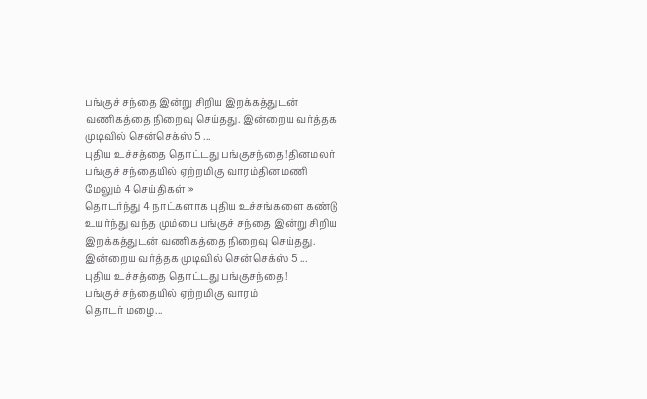பங்குச் சந்தை இன்று சிறிய இறக்கத்துடன் வணிகத்தை நிறைவு செய்தது. இன்றைய வர்த்தக முடிவில் சென்செக்ஸ் 5 ...
புதிய உச்சத்தை தொட்டது பங்குசந்தை!தினமலர்
பங்குச் சந்தையில் ஏற்றமிகு வாரம்தினமணி
மேலும் 4 செய்திகள் »
தொடர்ந்து 4 நாட்களாக புதிய உச்சங்களை கண்டு உயர்ந்து வந்த மும்பை பங்குச் சந்தை இன்று சிறிய இறக்கத்துடன் வணிகத்தை நிறைவு செய்தது. இன்றைய வர்த்தக முடிவில் சென்செக்ஸ் 5 ...
புதிய உச்சத்தை தொட்டது பங்குசந்தை!
பங்குச் சந்தையில் ஏற்றமிகு வாரம்
தொடர் மழை...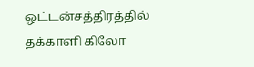ஒட்டன்சத்திரத்தில் தக்காளி கிலோ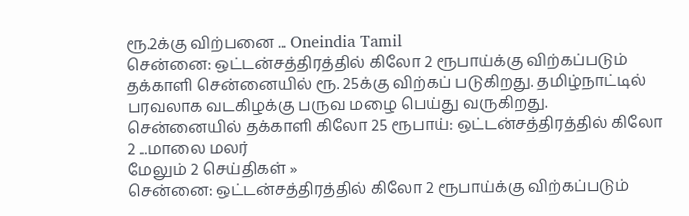ரூ.2க்கு விற்பனை ... Oneindia Tamil
சென்னை: ஒட்டன்சத்திரத்தில் கிலோ 2 ரூபாய்க்கு விற்கப்படும் தக்காளி சென்னையில் ரூ. 25க்கு விற்கப் படுகிறது. தமிழ்நாட்டில் பரவலாக வடகிழக்கு பருவ மழை பெய்து வருகிறது.
சென்னையில் தக்காளி கிலோ 25 ரூபாய்: ஒட்டன்சத்திரத்தில் கிலோ 2 ...மாலை மலர்
மேலும் 2 செய்திகள் »
சென்னை: ஒட்டன்சத்திரத்தில் கிலோ 2 ரூபாய்க்கு விற்கப்படும்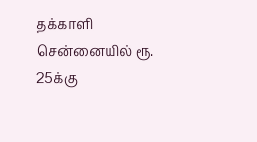தக்காளி சென்னையில் ரூ. 25க்கு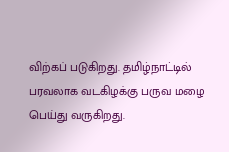விற்கப் படுகிறது. தமிழ்நாட்டில் பரவலாக வடகிழக்கு பருவ மழை பெய்து வருகிறது.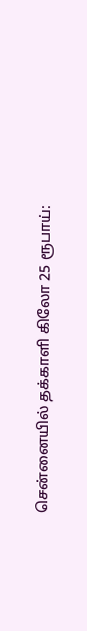சென்னையில் தக்காளி கிலோ 25 ரூபாய்: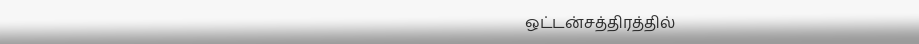ஒட்டன்சத்திரத்தில்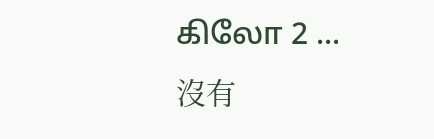கிலோ 2 ...
沒有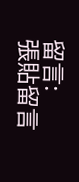留言:
張貼留言